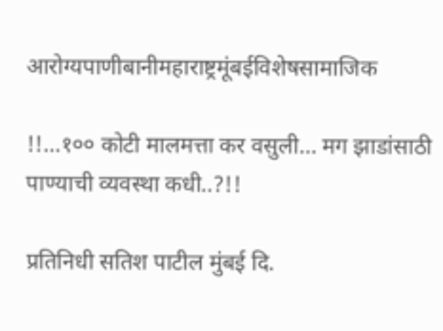आरोग्यपाणीबानीमहाराष्ट्रमूंबईविशेषसामाजिक

!!…१०० कोटी मालमत्ता कर वसुली… मग झाडांसाठी पाण्याची व्यवस्था कधी..?!!

प्रतिनिधी सतिश पाटील मुंबई दि.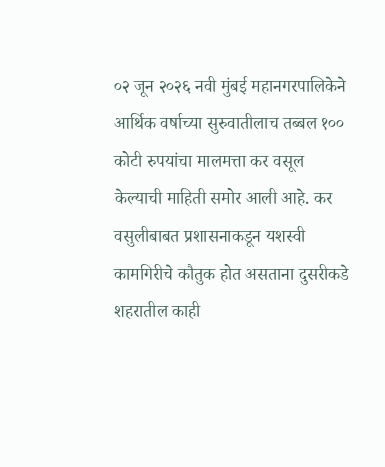०२ जून २०२६ नवी मुंबई महानगरपालिकेने आर्थिक वर्षाच्या सुरुवातीलाच तब्बल १०० कोटी रुपयांचा मालमत्ता कर वसूल केल्याची माहिती समोर आली आहे. कर वसुलीबाबत प्रशासनाकडून यशस्वी कामगिरीचे कौतुक होत असताना दुसरीकडे शहरातील काही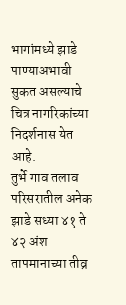भागांमध्ये झाडे पाण्याअभावी सुकत असल्याचे चित्र नागरिकांच्या निदर्शनास येत आहे.
तुर्भे गाव तलाव परिसरातील अनेक झाडे सध्या ४१ ते ४२ अंश तापमानाच्या तीव्र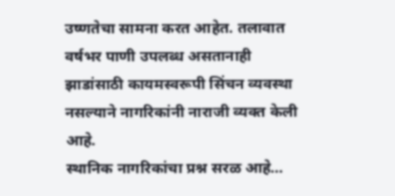उष्णतेचा सामना करत आहेत. तलावात वर्षभर पाणी उपलब्ध असतानाही झाडांसाठी कायमस्वरूपी सिंचन व्यवस्था नसल्याने नागरिकांनी नाराजी व्यक्त केली आहे.
स्थानिक नागरिकांचा प्रश्न सरळ आहे…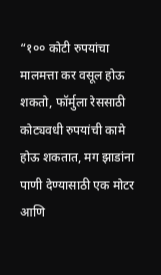“१०० कोटी रुपयांचा मालमत्ता कर वसूल होऊ शकतो, फॉर्मुला रेससाठी कोट्यवधी रुपयांची कामे होऊ शकतात, मग झाडांना पाणी देण्यासाठी एक मोटर आणि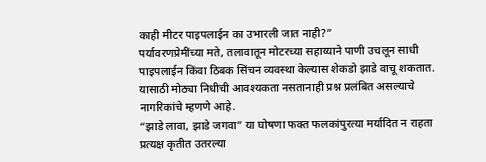काही मीटर पाइपलाईन का उभारली जात नाही?”
पर्यावरणप्रेमींच्या मते, तलावातून मोटरच्या सहाय्याने पाणी उचलून साधी पाइपलाईन किंवा ठिबक सिंचन व्यवस्था केल्यास शेकडो झाडे वाचू शकतात. यासाठी मोठ्या निधीची आवश्यकता नसतानाही प्रश्न प्रलंबित असल्याचे नागरिकांचे म्हणणे आहे.
“झाडे लावा, झाडे जगवा” या घोषणा फक्त फलकांपुरत्या मर्यादित न राहता प्रत्यक्ष कृतीत उतरल्या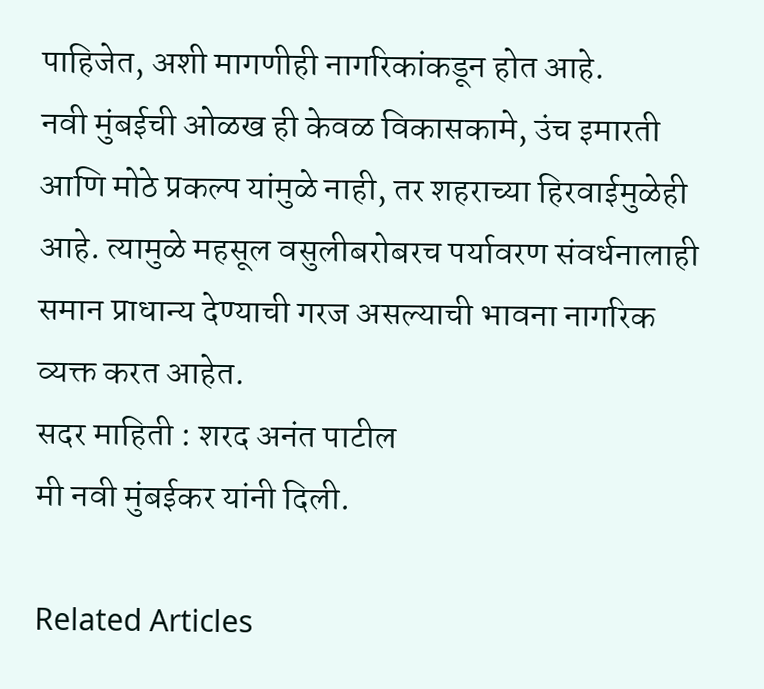पाहिजेत, अशी मागणीही नागरिकांकडून होत आहे.
नवी मुंबईची ओळख ही केवळ विकासकामे, उंच इमारती आणि मोठे प्रकल्प यांमुळे नाही, तर शहराच्या हिरवाईमुळेही आहे. त्यामुळे महसूल वसुलीबरोबरच पर्यावरण संवर्धनालाही समान प्राधान्य देण्याची गरज असल्याची भावना नागरिक व्यक्त करत आहेत.
सदर माहिती : शरद अनंत पाटील
मी नवी मुंबईकर यांनी दिली.

Related Articles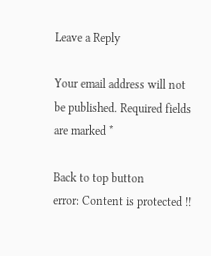Leave a Reply

Your email address will not be published. Required fields are marked *

Back to top button
error: Content is protected !!